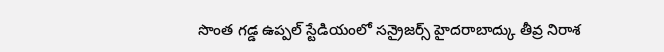సొంత గడ్డ ఉప్పల్ స్టేడియంలో సన్రైజర్స్ హైదరాబాద్కు తీవ్ర నిరాశ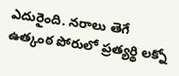ఎదురైంది. నరాలు తెగే ఉత్కంఠ పోరులో ప్రత్యర్థి లక్నో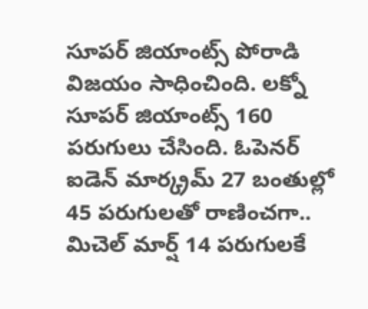సూపర్ జియాంట్స్ పోరాడి విజయం సాధించింది. లక్నో సూపర్ జియాంట్స్ 160 పరుగులు చేసింది. ఓపెనర్ ఐడెన్ మార్క్రమ్ 27 బంతుల్లో 45 పరుగులతో రాణించగా.. మిచెల్ మార్ష్ 14 పరుగులకే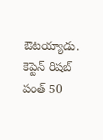ఔటయ్యాడు. కెప్టెన్ రిషబ్ పంత్ 50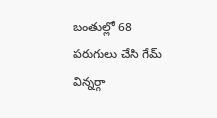బంతుల్లో 68 పరుగులు చేసి గేమ్ విన్నర్గా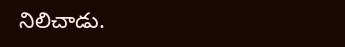నిలిచాడు.